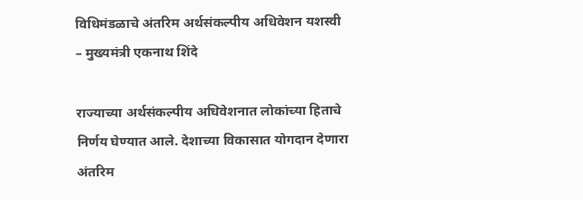विधिमंडळाचे अंतरिम अर्थसंकल्पीय अधिवेशन यशस्वी – मुख्यमंत्री एकनाथ शिंदे

राज्याच्या अर्थसंकल्पीय अधिवेशनात लोकांच्या हिताचे निर्णय घेण्यात आले. देशाच्या विकासात योगदान देणारा अंतरिम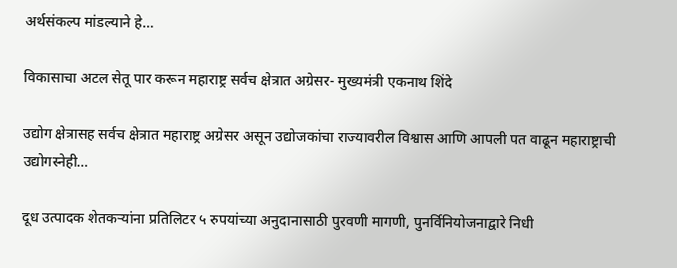अर्थसंकल्प मांडल्याने हे…

विकासाचा अटल सेतू पार करून महाराष्ट्र सर्वच क्षेत्रात अग्रेसर- मुख्यमंत्री एकनाथ शिंदे

उद्योग क्षेत्रासह सर्वच क्षेत्रात महाराष्ट्र अग्रेसर असून उद्योजकांचा राज्यावरील विश्वास आणि आपली पत वाढून महाराष्ट्राची उद्योगस्नेही…

दूध उत्पादक शेतकऱ्यांना प्रतिलिटर ५ रुपयांच्या अनुदानासाठी पुरवणी मागणी, पुनर्विनियोजनाद्वारे निधी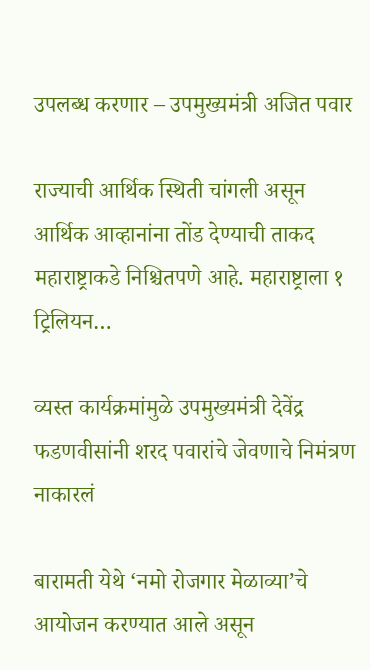उपलब्ध करणार – उपमुख्यमंत्री अजित पवार

राज्याची आर्थिक स्थिती चांगली असून आर्थिक आव्हानांना तोंड देण्याची ताकद महाराष्ट्राकडे निश्चितपणे आहे. महाराष्ट्राला १ ट्रिलियन…

व्यस्त कार्यक्रमांमुळे उपमुख्यमंत्री देवेंद्र फडणवीसांनी शरद पवारांचे जेवणाचे निमंत्रण नाकारलं

बारामती येथे ‘नमो रोजगार मेळाव्या’चे आयोजन करण्यात आले असून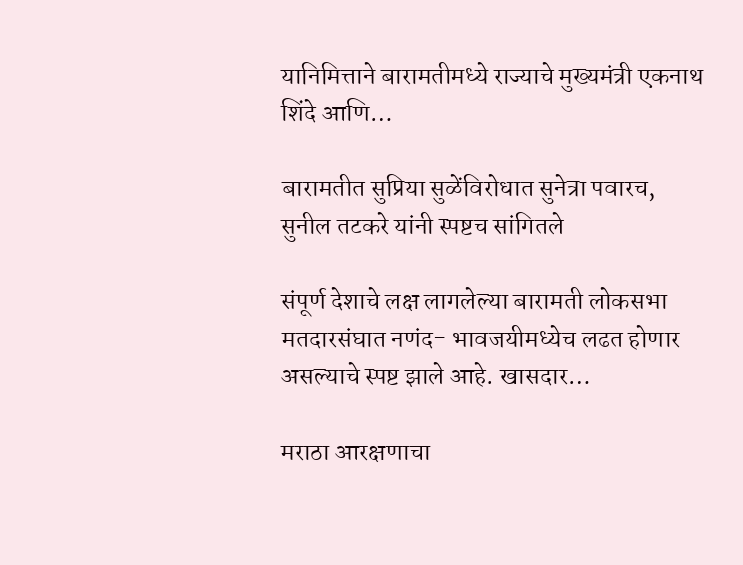यानिमित्ताने बारामतीमध्ये राज्याचे मुख्यमंत्री एकनाथ शिंदे आणि…

बारामतीत सुप्रिया सुळेंविरोधात सुनेत्रा पवारच, सुनील तटकरे यांनी स्पष्टच सांगितले

संपूर्ण देशाचे लक्ष लागलेल्या बारामती लोकसभा मतदारसंघात नणंद- भावजयीमध्येच लढत होणार असल्याचे स्पष्ट झाले आहे. खासदार…

मराठा आरक्षणाचा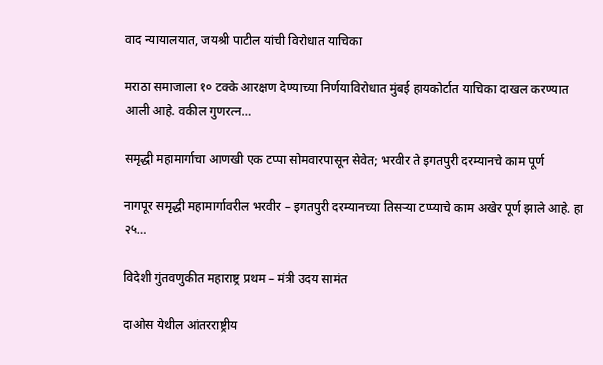वाद न्यायालयात, जयश्री पाटील यांची विरोधात याचिका

मराठा समाजाला १० टक्के आरक्षण देण्याच्या निर्णयाविरोधात मुंबई हायकोर्टात याचिका दाखल करण्यात आली आहे. वकील गुणरत्न…

समृद्धी महामार्गाचा आणखी एक टप्पा सोमवारपासून सेवेत; भरवीर ते इगतपुरी दरम्यानचे काम पूर्ण

नागपूर समृद्धी महामार्गावरील भरवीर – इगतपुरी दरम्यानच्या तिसऱ्या टप्प्याचे काम अखेर पूर्ण झाले आहे. हा २५…

विदेशी गुंतवणुकीत महाराष्ट्र प्रथम – मंत्री उदय सामंत

दाओस येथील आंतरराष्ट्रीय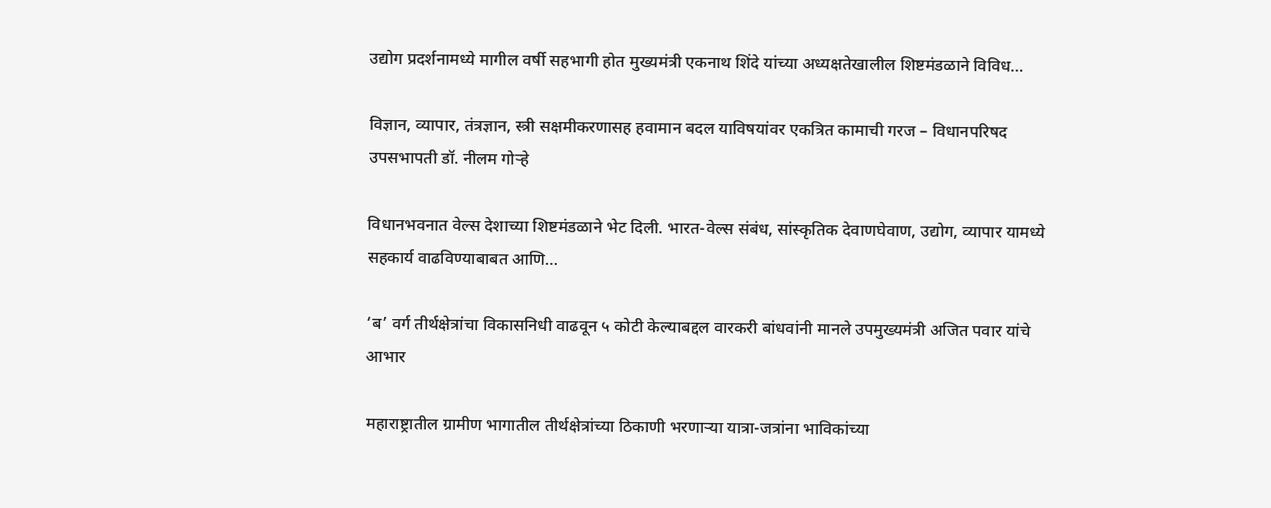उद्योग प्रदर्शनामध्ये मागील वर्षी सहभागी होत मुख्यमंत्री एकनाथ शिंदे यांच्या अध्यक्षतेखालील शिष्टमंडळाने विविध…

विज्ञान, व्यापार, तंत्रज्ञान, स्त्री सक्षमीकरणासह हवामान बदल याविषयांवर एकत्रित कामाची गरज – विधानपरिषद उपसभापती डॉ. नीलम गोऱ्हे

विधानभवनात वेल्स देशाच्या शिष्टमंडळाने भेट दिली. भारत-वेल्स संबंध, सांस्कृतिक देवाणघेवाण, उद्योग, व्यापार यामध्ये सहकार्य वाढविण्याबाबत आणि…

‘ब’ वर्ग तीर्थक्षेत्रांचा विकासनिधी वाढवून ५ कोटी केल्याबद्दल वारकरी बांधवांनी मानले उपमुख्यमंत्री अजित पवार यांचे आभार

महाराष्ट्रातील ग्रामीण भागातील तीर्थक्षेत्रांच्या ठिकाणी भरणाऱ्या यात्रा-जत्रांना भाविकांच्या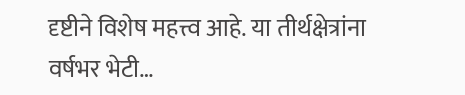दृष्टीने विशेष महत्त्व आहे. या तीर्थक्षेत्रांना वर्षभर भेटी…